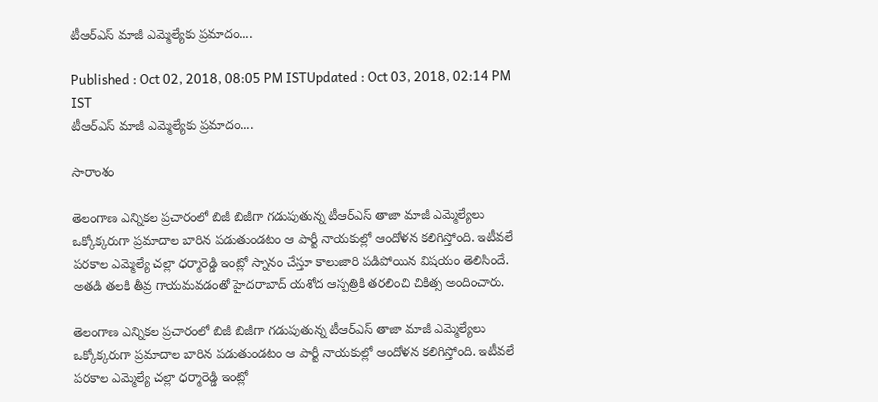టీఆర్ఎస్ మాజీ ఎమ్మెల్యేకు ప్రమాదం....

Published : Oct 02, 2018, 08:05 PM ISTUpdated : Oct 03, 2018, 02:14 PM IST
టీఆర్ఎస్ మాజీ ఎమ్మెల్యేకు ప్రమాదం....

సారాంశం

తెలంగాణ ఎన్నికల ప్రచారంలో బిజీ బిజీగా గడుపుతున్న టీఆర్ఎస్ తాజా మాజీ ఎమ్మెల్యేలు ఒక్కోక్కరుగా ప్రమాదాల బారిన పడుతుండటం ఆ పార్టీ నాయకుల్లో ఆందోళన కలిగిస్తోంది. ఇటీవలే పరకాల ఎమ్మెల్యే చల్లా ధర్మారెడ్డి ఇంట్లో స్నానం చేస్తూ కాలుజారి పడిపోయిన విషయం తెలిసిందే. అతడి తలకి తీవ్ర గాయమవడంతో హైదరాబాద్ యశోద ఆస్పత్రికి తరలించి చికిత్స అందించారు.

తెలంగాణ ఎన్నికల ప్రచారంలో బిజీ బిజీగా గడుపుతున్న టీఆర్ఎస్ తాజా మాజీ ఎమ్మెల్యేలు ఒక్కోక్కరుగా ప్రమాదాల బారిన పడుతుండటం ఆ పార్టీ నాయకుల్లో ఆందోళన కలిగిస్తోంది. ఇటీవలే పరకాల ఎమ్మెల్యే చల్లా ధర్మారెడ్డి ఇంట్లో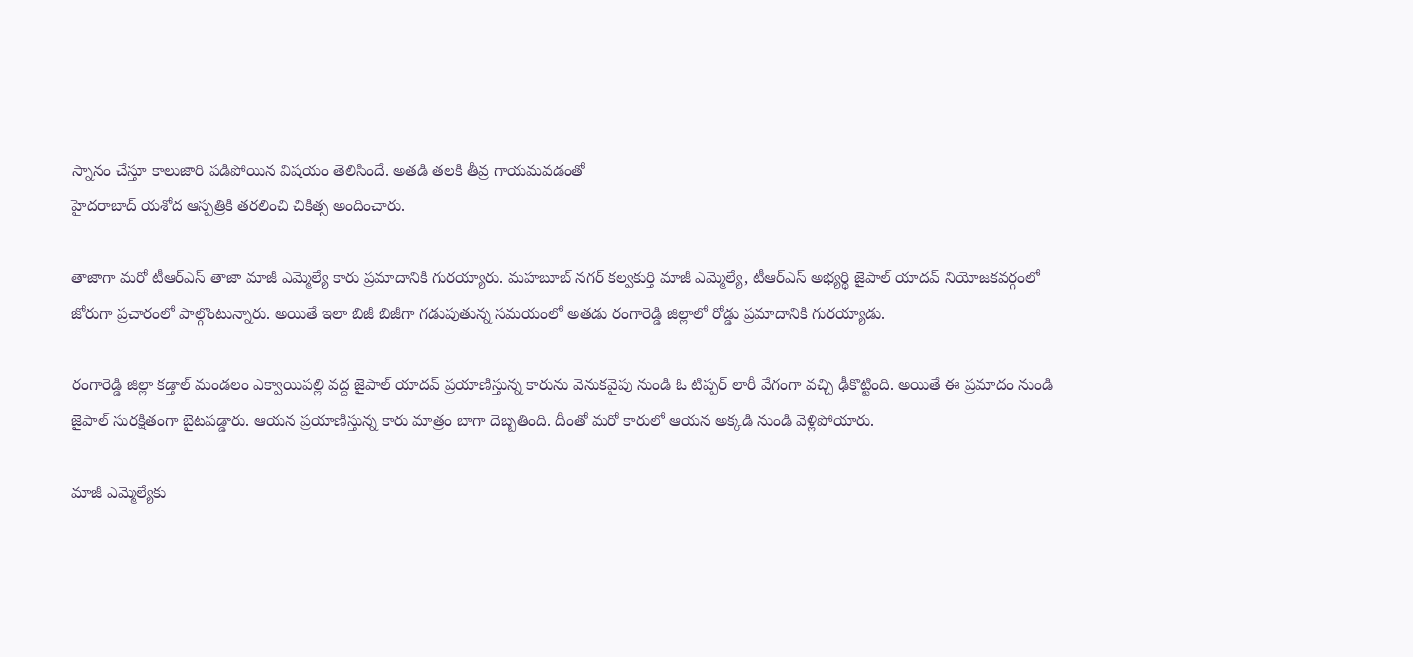స్నానం చేస్తూ కాలుజారి పడిపోయిన విషయం తెలిసిందే. అతడి తలకి తీవ్ర గాయమవడంతో
హైదరాబాద్ యశోద ఆస్పత్రికి తరలించి చికిత్స అందించారు.

తాజాగా మరో టీఆర్ఎస్ తాజా మాజీ ఎమ్మెల్యే కారు ప్రమాదానికి గురయ్యారు. మహబూబ్ నగర్ కల్వకుర్తి మాజీ ఎమ్మెల్యే, టీఆర్ఎస్ అభ్యర్థి జైపాల్ యాదవ్ నియోజకవర్గంలో జోరుగా ప్రచారంలో పాల్గొంటున్నారు. అయితే ఇలా బిజీ బిజీగా గడుపుతున్న సమయంలో అతడు రంగారెడ్డి జిల్లాలో రోడ్డు ప్రమాదానికి గురయ్యాడు.

రంగారెడ్డి జిల్లా కడ్తాల్ మండలం ఎక్వాయిపల్లి వద్ద జైపాల్ యాదవ్ ప్రయాణిస్తున్న కారును వెనుకవైపు నుండి ఓ టిప్పర్ లారీ వేగంగా వచ్చి ఢీకొట్టింది. అయితే ఈ ప్రమాదం నుండి జైపాల్ సురక్షితంగా బైటపడ్డారు. ఆయన ప్రయాణిస్తున్న కారు మాత్రం బాగా దెబ్బతింది. దీంతో మరో కారులో ఆయన అక్కడి నుండి వెళ్లిపోయారు.

మాజీ ఎమ్మెల్యేకు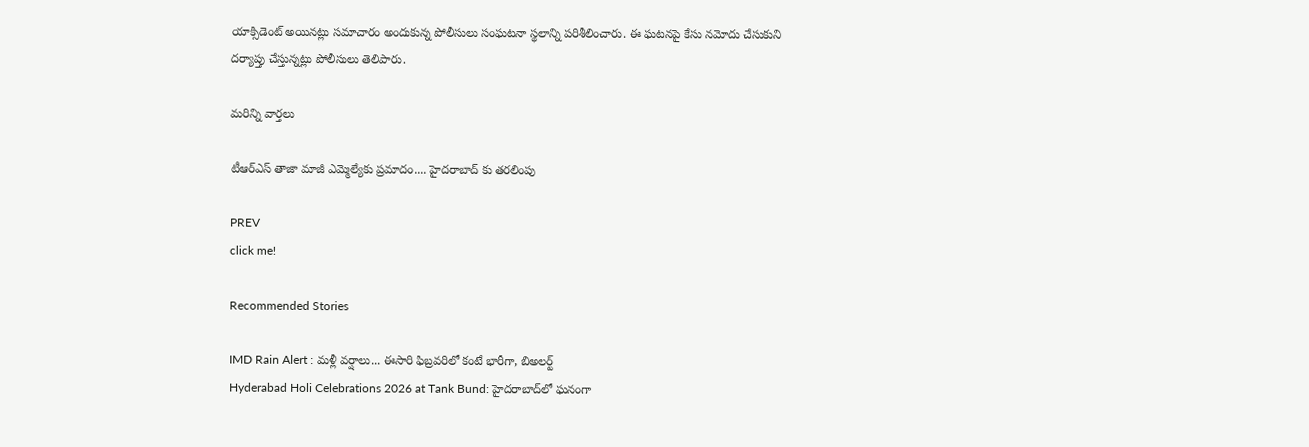యాక్సిడెంట్ అయినట్లు సమాచారం అందుకున్న పోలీసులు సంఘటనా స్థలాన్ని పరిశీలించారు. ఈ ఘటనపై కేసు నమోదు చేసుకుని దర్యాప్తు చేస్తున్నట్లు పోలీసులు తెలిపారు.

మరిన్ని వార్తలు

టీఆర్ఎస్ తాజా మాజీ ఎమ్మెల్యేకు ప్రమాదం.... హైదరాబాద్ కు తరలింపు

PREV
click me!

Recommended Stories

IMD Rain Alert : మళ్లీ వర్షాలు... ఈసారి ఫిబ్రవరిలో కంటే భారీగా, బిఅలర్ట్
Hyderabad Holi Celebrations 2026 at Tank Bund: హైదరాబాద్‌లో ఘనంగా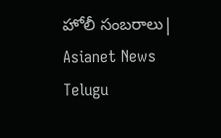హోలీ సంబరాలు| Asianet News Telugu